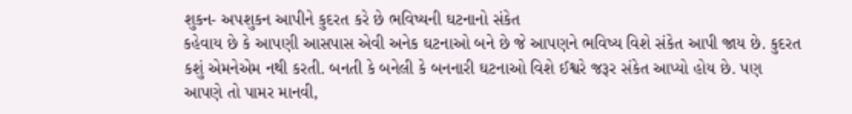શુકન- અપશુકન આપીને કુદરત કરે છે ભવિષ્યની ઘટનાનો સંકેત
કહેવાય છે કે આપણી આસપાસ એવી અનેક ઘટનાઓ બને છે જે આપણને ભવિષ્ય વિશે સંકેત આપી જાય છે. કુદરત કશું એમનેએમ નથી કરતી. બનતી કે બનેલી કે બનનારી ઘટનાઓ વિશે ઈશ્વરે જરૂર સંકેત આપ્યો હોય છે. પણ આપણે તો પામર માનવી,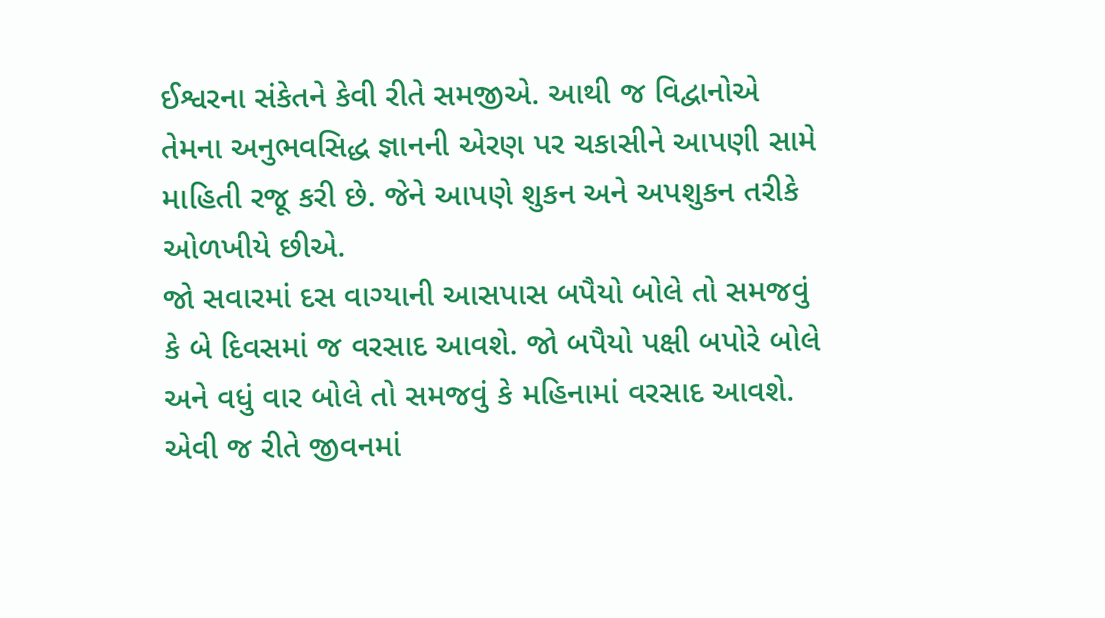ઈશ્વરના સંકેતને કેવી રીતે સમજીએ. આથી જ વિદ્વાનોએ તેમના અનુભવસિદ્ધ જ્ઞાનની એરણ પર ચકાસીને આપણી સામે માહિતી રજૂ કરી છે. જેને આપણે શુકન અને અપશુકન તરીકે ઓળખીયે છીએ.
જો સવારમાં દસ વાગ્યાની આસપાસ બપૈયો બોલે તો સમજવું કે બે દિવસમાં જ વરસાદ આવશે. જો બપૈયો પક્ષી બપોરે બોલે અને વધું વાર બોલે તો સમજવું કે મહિનામાં વરસાદ આવશે. એવી જ રીતે જીવનમાં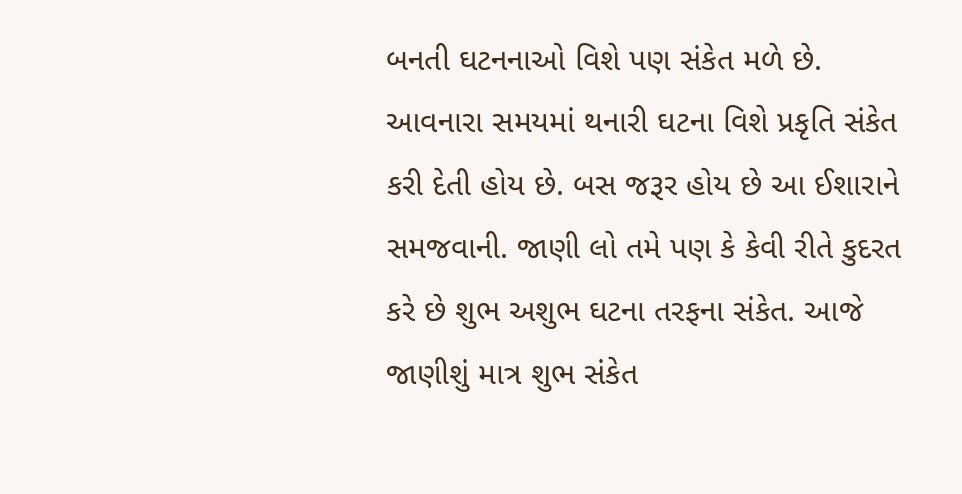બનતી ઘટનનાઓ વિશે પણ સંકેત મળે છે. આવનારા સમયમાં થનારી ઘટના વિશે પ્રકૃતિ સંકેત કરી દેતી હોય છે. બસ જરૂર હોય છે આ ઈશારાને સમજવાની. જાણી લો તમે પણ કે કેવી રીતે કુદરત કરે છે શુભ અશુભ ઘટના તરફના સંકેત. આજે જાણીશું માત્ર શુભ સંકેત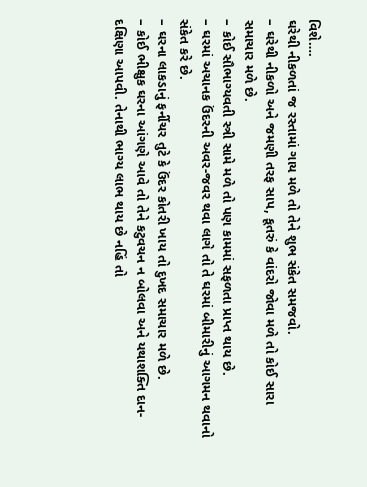વિશે….
ઘરેથી નીકળતાં જ રસ્તામાં ગાય મળે તો તેને શુભ સંકેત સમજવો.
– ઘરેથી નીકળો અને જમણી તરફ સાપ, કૂતરું કે વાંદરો જોવા મળે તો કોઈ સારા સમાચાર મળે છે.
– કોઈ સૌભાગ્યવતી સ્ત્રી સામે મળે તો પણ કામમાં સફળતા પ્રાપ્ત થાય છે.
– ઘરમાં અચાનક ઉંદરની અવર-જવર થવા લાગે તો તે ઘરમાં બીમારીનું આગમન થવાનો સંકેત કરે છે.
– ઘરના લાકડાનું ફર્નીચર તુટે કે ઉંદર કોતરી ખાય તો દુખદ સમાચાર મળે છે.
– કોઈ ભીક્ષુક ઘરના આંગણે આવે તો તેને કટુવચન ન બોલવા અને યથાશક્તિ દાન-દક્ષિણા આપવી. તેનાથી ભાગ્ય લાભ થાય છે નહિં તો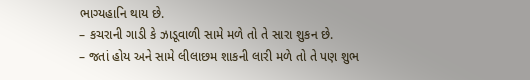ભાગ્યહાનિ થાય છે.
– કચરાની ગાડી કે ઝાડૂવાળી સામે મળે તો તે સારા શુકન છે.
– જતાં હોય અને સામે લીલાછમ શાકની લારી મળે તો તે પણ શુભ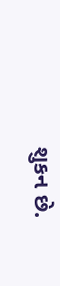શુકન છે.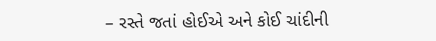– રસ્તે જતાં હોઈએ અને કોઈ ચાંદીની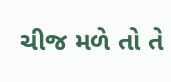ચીજ મળે તો તે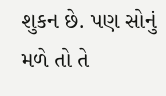શુકન છે. પણ સોનું મળે તો તે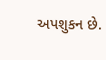અપશુકન છે.